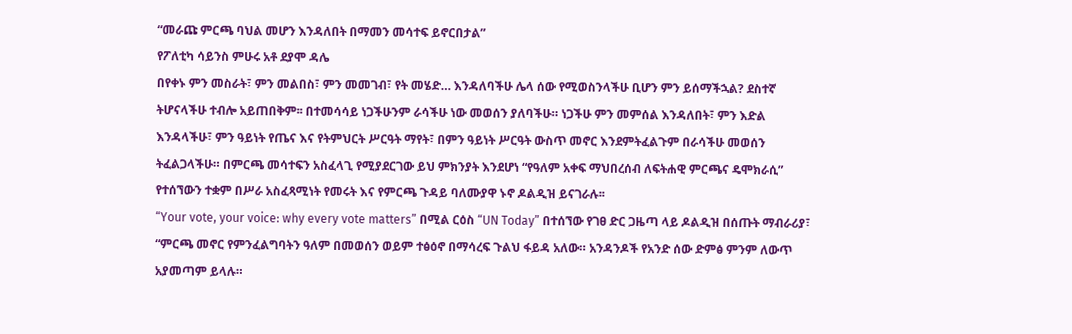“መራጩ ምርጫ ባህል መሆን እንዳለበት በማመን መሳተፍ ይኖርበታል”
የፖለቲካ ሳይንስ ምሁሩ አቶ ደያሞ ዳሌ
በየቀኑ ምን መስራት፣ ምን መልበስ፣ ምን መመገብ፣ የት መሄድ… እንዳለባችሁ ሌላ ሰው የሚወስንላችሁ ቢሆን ምን ይሰማችኋል? ደስተኛ ትሆናላችሁ ተብሎ አይጠበቅም፡፡ በተመሳሳይ ነጋችሁንም ራሳችሁ ነው መወሰን ያለባችሁ። ነጋችሁ ምን መምሰል እንዳለበት፣ ምን እድል እንዳላችሁ፣ ምን ዓይነት የጤና እና የትምህርት ሥርዓት ማየት፣ በምን ዓይነት ሥርዓት ውስጥ መኖር እንደምትፈልጉም በራሳችሁ መወሰን ትፈልጋላችሁ። በምርጫ መሳተፍን አስፈላጊ የሚያደርገው ይህ ምክንያት እንደሆነ “የዓለም አቀፍ ማህበረሰብ ለፍትሐዊ ምርጫና ዴሞክራሲ” የተሰኘውን ተቋም በሥራ አስፈጻሚነት የመሩት እና የምርጫ ጉዳይ ባለሙያዋ ኑኖ ዶልዲዝ ይናገራሉ፡፡
“Your vote, your voice: why every vote matters” በሚል ርዕስ “UN Today” በተሰኘው የገፀ ድር ጋዜጣ ላይ ዶልዲዝ በሰጡት ማብራሪያ፣ “ምርጫ መኖር የምንፈልግባትን ዓለም በመወሰን ወይም ተፅዕኖ በማሳረፍ ጉልህ ፋይዳ አለው። አንዳንዶች የአንድ ሰው ድምፅ ምንም ለውጥ አያመጣም ይላሉ።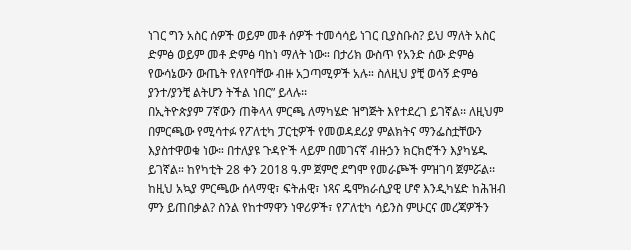ነገር ግን አስር ሰዎች ወይም መቶ ሰዎች ተመሳሳይ ነገር ቢያስቡስ? ይህ ማለት አስር ድምፅ ወይም መቶ ድምፅ ባከነ ማለት ነው። በታሪክ ውስጥ የአንድ ሰው ድምፅ የውሳኔውን ውጤት የለየባቸው ብዙ አጋጣሚዎች አሉ። ስለዚህ ያቺ ወሳኝ ድምፅ ያንተ/ያንቺ ልትሆን ትችል ነበር” ይላሉ፡፡
በኢትዮጵያም 7ኛውን ጠቅላላ ምርጫ ለማካሄድ ዝግጅት እየተደረገ ይገኛል፡፡ ለዚህም በምርጫው የሚሳተፉ የፖለቲካ ፓርቲዎች የመወዳደሪያ ምልክትና ማንፌስቷቸውን እያስተዋወቁ ነው። በተለያዩ ጉዳዮች ላይም በመገናኛ ብዙኃን ክርክሮችን እያካሄዱ ይገኛል። ከየካቲት 28 ቀን 2018 ዓ.ም ጀምሮ ደግሞ የመራጮች ምዝገባ ጀምሯል፡፡ ከዚህ አኳያ ምርጫው ሰላማዊ፣ ፍትሐዊ፣ ነጻና ዴሞክራሲያዊ ሆኖ እንዲካሄድ ከሕዝብ ምን ይጠበቃል? ስንል የከተማዋን ነዋሪዎች፣ የፖለቲካ ሳይንስ ምሁርና መረጃዎችን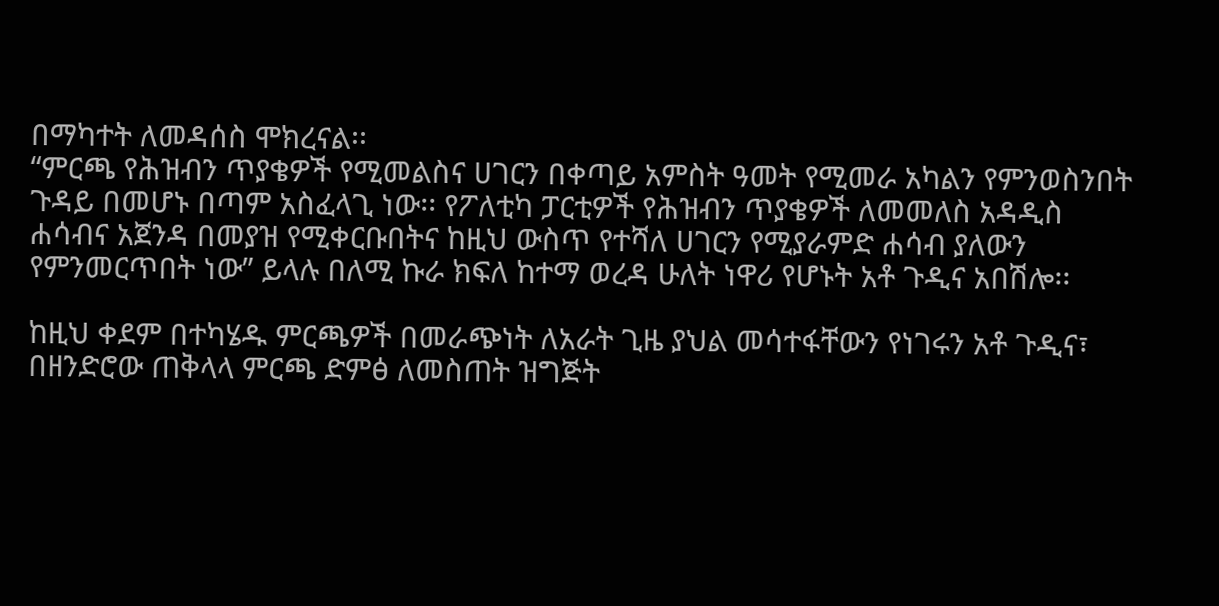በማካተት ለመዳሰስ ሞክረናል፡፡
“ምርጫ የሕዝብን ጥያቄዎች የሚመልስና ሀገርን በቀጣይ አምስት ዓመት የሚመራ አካልን የምንወስንበት ጉዳይ በመሆኑ በጣም አስፈላጊ ነው፡፡ የፖለቲካ ፓርቲዎች የሕዝብን ጥያቄዎች ለመመለስ አዳዲስ ሐሳብና አጀንዳ በመያዝ የሚቀርቡበትና ከዚህ ውስጥ የተሻለ ሀገርን የሚያራምድ ሐሳብ ያለውን የምንመርጥበት ነው” ይላሉ በለሚ ኩራ ክፍለ ከተማ ወረዳ ሁለት ነዋሪ የሆኑት አቶ ጉዲና አበሽሎ፡፡

ከዚህ ቀደም በተካሄዱ ምርጫዎች በመራጭነት ለአራት ጊዜ ያህል መሳተፋቸውን የነገሩን አቶ ጉዲና፣ በዘንድሮው ጠቅላላ ምርጫ ድምፅ ለመስጠት ዝግጅት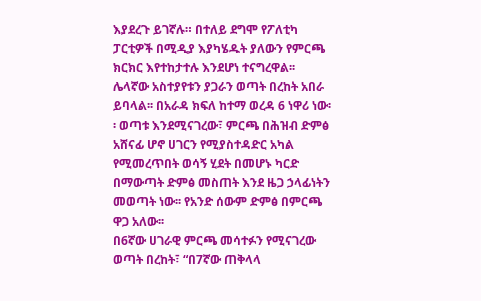እያደረጉ ይገኛሉ። በተለይ ደግሞ የፖለቲካ ፓርቲዎች በሚዲያ እያካሄዱት ያለውን የምርጫ ክርክር እየተከታተሉ እንደሆነ ተናግረዋል፡፡
ሌላኛው አስተያየቱን ያጋራን ወጣት በረከት አበራ ይባላል፡፡ በአራዳ ክፍለ ከተማ ወረዳ 6 ነዋሪ ነው፡፡ ወጣቱ እንደሚናገረው፣ ምርጫ በሕዝብ ድምፅ አሸናፊ ሆኖ ሀገርን የሚያስተዳድር አካል የሚመረጥበት ወሳኝ ሂደት በመሆኑ ካርድ በማውጣት ድምፅ መስጠት እንደ ዜጋ ኃላፊነትን መወጣት ነው፡፡ የአንድ ሰውም ድምፅ በምርጫ ዋጋ አለው፡፡
በ6ኛው ሀገራዊ ምርጫ መሳተፉን የሚናገረው ወጣት በረከት፣ “በ7ኛው ጠቅላላ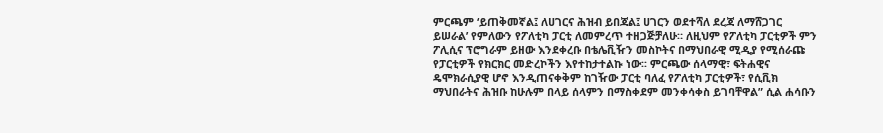ምርጫም ‘ይጠቅመኛል፤ ለሀገርና ሕዝብ ይበጃል፤ ሀገርን ወደተሻለ ደረጃ ለማሸጋገር ይሠራል’ የምለውን የፖለቲካ ፓርቲ ለመምረጥ ተዘጋጅቻለሁ። ለዚህም የፖለቲካ ፓርቲዎች ምን ፖሊሲና ፕሮግራም ይዘው እንደቀረቡ በቴሌቪዥን መስኮትና በማህበራዊ ሚዲያ የሚሰራጩ የፓርቲዎች የክርክር መድረኮችን እየተከታተልኩ ነው፡፡ ምርጫው ሰላማዊ፣ ፍትሐዊና ዴሞክራሲያዊ ሆኖ እንዲጠናቀቅም ከገዥው ፓርቲ ባለፈ የፖለቲካ ፓርቲዎች፣ የሲቪክ ማህበራትና ሕዝቡ ከሁሉም በላይ ሰላምን በማስቀደም መንቀሳቀስ ይገባቸዋል” ሲል ሐሳቡን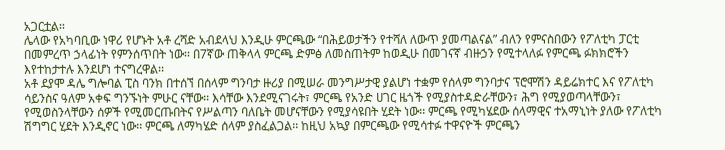አጋርቷል፡፡
ሌላው የአካባቢው ነዋሪ የሆኑት አቶ ረሻድ አብደላህ እንዲሁ ምርጫው “በሕይወታችን የተሻለ ለውጥ ያመጣልናል” ብለን የምናስበውን የፖለቲካ ፓርቲ በመምረጥ ኃላፊነት የምንሰጥበት ነው፡፡ በ7ኛው ጠቅላላ ምርጫ ድምፅ ለመስጠትም ከወዲሁ በመገናኛ ብዙኃን የሚተላለፉ የምርጫ ፉክክሮችን እየተከታተሉ እንደሆነ ተናግረዋል፡፡
አቶ ደያሞ ዳሌ ግሎባል ፒስ ባንክ በተሰኘ በሰላም ግንባታ ዙሪያ በሚሠራ መንግሥታዊ ያልሆነ ተቋም የሰላም ግንባታና ፕሮሞሽን ዳይሬክተር እና የፖለቲካ ሳይንስና ዓለም አቀፍ ግንኙነት ምሁር ናቸው፡፡ እሳቸው እንደሚናገሩት፣ ምርጫ የአንድ ሀገር ዜጎች የሚያስተዳድራቸውን፣ ሕግ የሚያወጣላቸውን፣ የሚወስንላቸውን ሰዎች የሚመርጡበትና የሥልጣን ባለቤት መሆናቸውን የሚያሳዩበት ሂደት ነው፡፡ ምርጫ የሚካሄደው ሰላማዊና ተአማኒነት ያለው የፖለቲካ ሽግግር ሂደት እንዲኖር ነው፡፡ ምርጫ ለማካሄድ ሰላም ያስፈልጋል፡፡ ከዚህ አኳያ በምርጫው የሚሳተፉ ተዋናዮች ምርጫን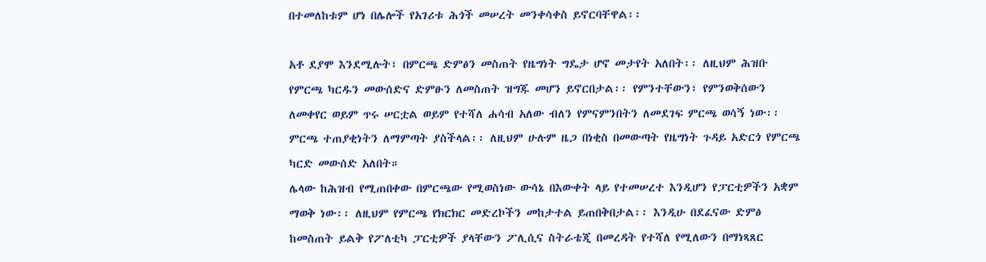በተመለከቱም ሆነ በሌሎች የአገሪቱ ሕጎች መሠረት መንቀሳቀስ ይኖርባቸዋል፡፡

አቶ ደያሞ እንደሚሉት፣ በምርጫ ድምፅን መስጠት የዜግነት ግዴታ ሆኖ መታየት አለበት፡፡ ለዚህም ሕዝቡ የምርጫ ካርዱን መውሰድና ድምፁን ለመስጠት ዝግጁ መሆን ይኖርበታል፡፡ የምንተቸውን፣ የምንወቅሰውን ለመቀየር ወይም ጥሩ ሠርቷል ወይም የተሻለ ሐሳብ አለው ብለን የምናምንበትን ለመደገፍ ምርጫ ወሳኝ ነው፡፡ ምርጫ ተጠያቂነትን ለማምጣት ያስችላል፡፡ ለዚህም ሁሉም ዜጋ በነቂስ በመውጣት የዜግነት ጉዳይ አድርጎ የምርጫ ካርድ መውሰድ አለበት።
ሌላው ከሕዝብ የሚጠበቀው በምርጫው የሚወስነው ውሳኔ በእውቀት ላይ የተመሠረተ እንዲሆን የፓርቲዎችን አቋም ማወቅ ነው፡፡ ለዚህም የምርጫ የክርክር መድረኮችን መከታተል ይጠበቅበታል፡፡ እንዲሁ በደፈናው ድምፅ ከመስጠት ይልቅ የፖለቲካ ፓርቲዎች ያላቸውን ፖሊሲና ስትራቴጂ በመረዳት የተሻለ የሚለውን በማነጻጸር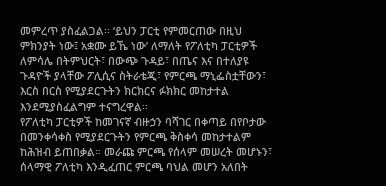መምረጥ ያስፈልጋል፡፡ ‘ይህን ፓርቲ የምመርጠው በዚህ ምክንያት ነው፤ አቋሙ ይኼ ነው’ ለማለት የፖለቲካ ፓርቲዎች ለምሳሌ በትምህርት፣ በውጭ ጉዳይ፣ በጤና እና በተለያዩ ጉዳዮች ያላቸው ፖሊሲና ስትራቴጂ፣ የምርጫ ማኒፌስቷቸውን፣ እርስ በርስ የሚያደርጉትን ክርክርና ፉክክር መከታተል እንደሚያስፈልግም ተናግረዋል፡፡
የፖለቲካ ፓርቲዎች ከመገናኛ ብዙኃን ባሻገር በቀጣይ በየቦታው በመንቀሳቀስ የሚያደርጉትን የምርጫ ቅስቀሳ መከታተልም ከሕዝብ ይጠበቃል። መራጩ ምርጫ የሰላም መሠረት መሆኑን፣ ሰላማዊ ፖለቲካ እንዲፈጠር ምርጫ ባህል መሆን አለበት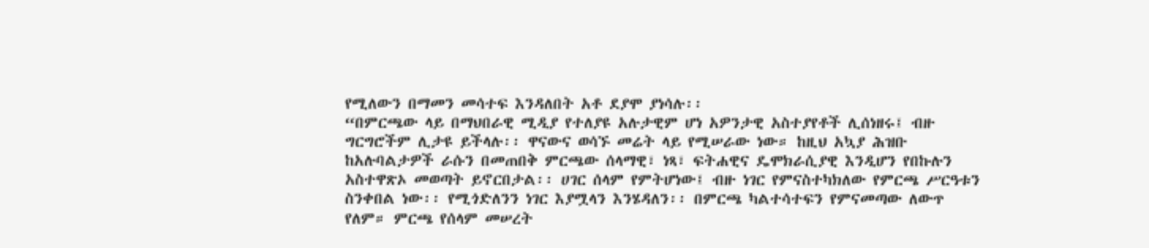የሚለውን በማመን መሳተፍ እንዳለበት አቶ ደያሞ ያነሳሉ፡፡
“በምርጫው ላይ በማህበራዊ ሚዲያ የተለያዩ አሉታዊም ሆነ አዎንታዊ አስተያየቶች ሊሰነዘሩ፤ ብዙ ግርግሮችም ሊታዩ ይችላሉ፡፡ ዋናውና ወሳኙ መሬት ላይ የሚሠራው ነው። ከዚህ አኳያ ሕዝቡ ከአሉባልታዎች ራሱን በመጠበቅ ምርጫው ሰላማዊ፣ ነጻ፣ ፍትሐዊና ዴሞክራሲያዊ እንዲሆን የበኩሉን አስተዋጽኦ መወጣት ይኖርበታል፡፡ ሀገር ሰላም የምትሆነው፤ ብዙ ነገር የምናስተካክለው የምርጫ ሥርዓቱን ስንቀበል ነው፡፡ የሚጎድለንን ነገር እያሟላን እንሄዳለን፡፡ በምርጫ ካልተሳተፍን የምናመጣው ለውጥ የለም። ምርጫ የሰላም መሠረት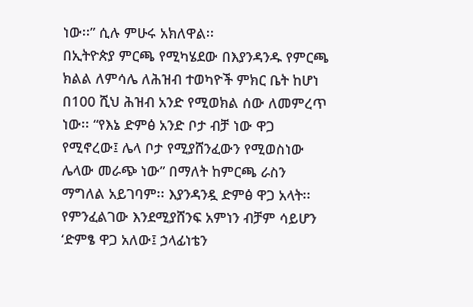ነው፡፡” ሲሉ ምሁሩ አክለዋል፡፡
በኢትዮጵያ ምርጫ የሚካሄደው በእያንዳንዱ የምርጫ ክልል ለምሳሌ ለሕዝብ ተወካዮች ምክር ቤት ከሆነ በ100 ሺህ ሕዝብ አንድ የሚወክል ሰው ለመምረጥ ነው፡፡ “የእኔ ድምፅ አንድ ቦታ ብቻ ነው ዋጋ የሚኖረው፤ ሌላ ቦታ የሚያሸንፈውን የሚወስነው ሌላው መራጭ ነው” በማለት ከምርጫ ራስን ማግለል አይገባም፡፡ እያንዳንዷ ድምፅ ዋጋ አላት፡፡ የምንፈልገው እንደሚያሸንፍ አምነን ብቻም ሳይሆን ‘ድምፄ ዋጋ አለው፤ ኃላፊነቴን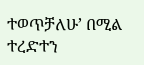ተወጥቻለሁ’ በሚል ተረድተን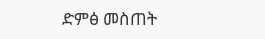ድምፅ መስጠት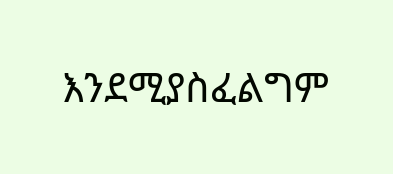እንደሚያስፈልግም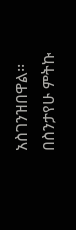አስገንዝበዋል፡፡
በስንታየሁ ምትኩ